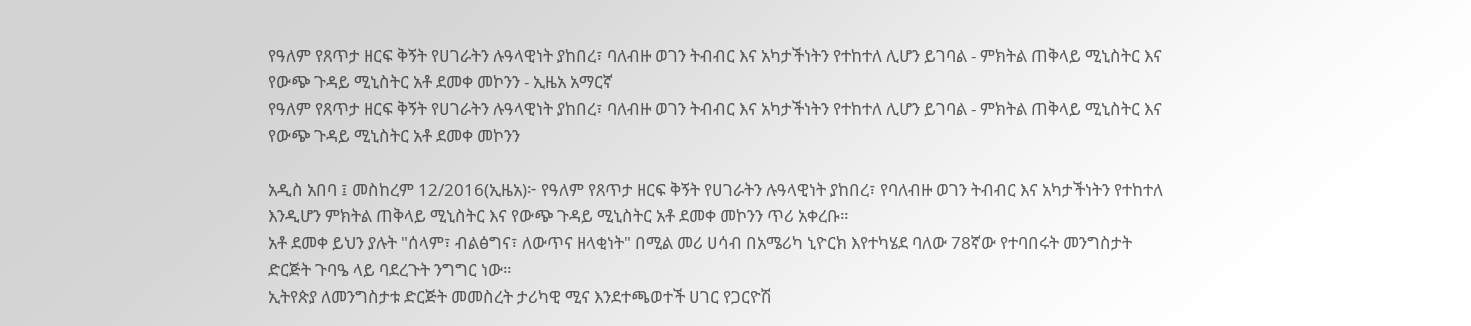የዓለም የጸጥታ ዘርፍ ቅኝት የሀገራትን ሉዓላዊነት ያከበረ፣ ባለብዙ ወገን ትብብር እና አካታችነትን የተከተለ ሊሆን ይገባል - ምክትል ጠቅላይ ሚኒስትር እና የውጭ ጉዳይ ሚኒስትር አቶ ደመቀ መኮንን - ኢዜአ አማርኛ
የዓለም የጸጥታ ዘርፍ ቅኝት የሀገራትን ሉዓላዊነት ያከበረ፣ ባለብዙ ወገን ትብብር እና አካታችነትን የተከተለ ሊሆን ይገባል - ምክትል ጠቅላይ ሚኒስትር እና የውጭ ጉዳይ ሚኒስትር አቶ ደመቀ መኮንን

አዲስ አበባ ፤ መስከረም 12/2016(ኢዜአ)፦ የዓለም የጸጥታ ዘርፍ ቅኝት የሀገራትን ሉዓላዊነት ያከበረ፣ የባለብዙ ወገን ትብብር እና አካታችነትን የተከተለ እንዲሆን ምክትል ጠቅላይ ሚኒስትር እና የውጭ ጉዳይ ሚኒስትር አቶ ደመቀ መኮንን ጥሪ አቀረቡ።
አቶ ደመቀ ይህን ያሉት "ሰላም፣ ብልፅግና፣ ለውጥና ዘላቂነት" በሚል መሪ ሀሳብ በአሜሪካ ኒዮርክ እየተካሄደ ባለው 78ኛው የተባበሩት መንግስታት ድርጅት ጉባዔ ላይ ባደረጉት ንግግር ነው።
ኢትየጵያ ለመንግስታቱ ድርጅት መመስረት ታሪካዊ ሚና እንደተጫወተች ሀገር የጋርዮሽ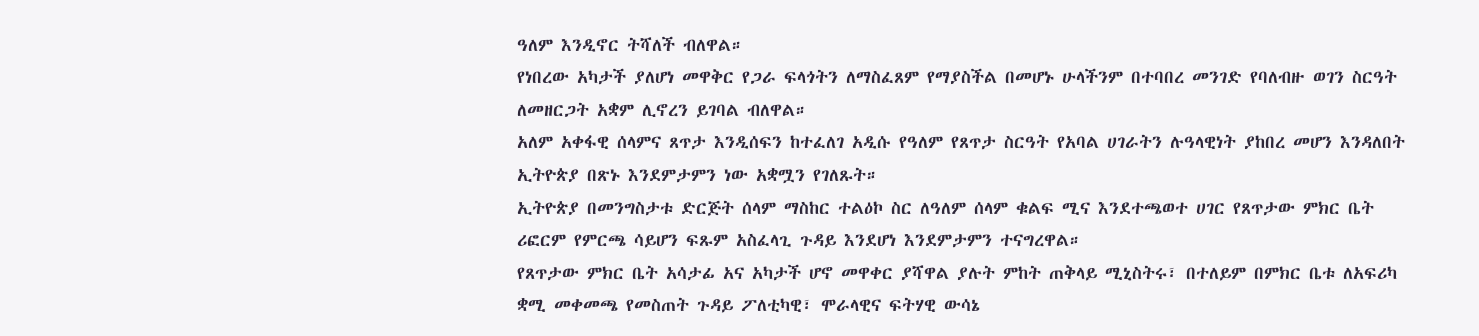ዓለም እንዲኖር ትሻለች ብለዋል።
የነበረው አካታች ያለሆነ መዋቅር የጋራ ፍላጎትን ለማስፈጸም የማያስችል በመሆኑ ሁላችንም በተባበረ መንገድ የባለብዙ ወገን ስርዓት ለመዘርጋት አቋም ሊኖረን ይገባል ብለዋል።
አለም አቀፋዊ ሰላምና ጸጥታ እንዲሰፍን ከተፈለገ አዲሱ የዓለም የጸጥታ ስርዓት የአባል ሀገራትን ሉዓላዊነት ያከበረ መሆን እንዳለበት ኢትዮጵያ በጽኑ እንደምታምን ነው አቋሟን የገለጹት።
ኢትዮጵያ በመንግስታቱ ድርጅት ሰላም ማስከር ተልዕኮ ስር ለዓለም ሰላም ቁልፍ ሚና እንደተጫወተ ሀገር የጸጥታው ምክር ቤት ሪፎርም የምርጫ ሳይሆን ፍጹም አስፈላጊ ጉዳይ እንደሆነ እንደምታምን ተናግረዋል።
የጸጥታው ምክር ቤት አሳታፊ አና አካታች ሆኖ መዋቀር ያሻዋል ያሉት ምከት ጠቅላይ ሚኒስትሩ፣ በተለይም በምክር ቤቱ ለአፍሪካ ቋሚ መቀመጫ የመስጠት ጉዳይ ፖለቲካዊ፣ ሞራላዊና ፍትሃዊ ውሳኔ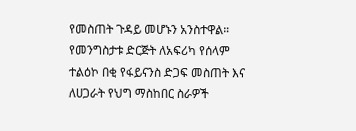የመስጠት ጉዳይ መሆኑን አንስተዋል።
የመንግስታቱ ድርጅት ለአፍሪካ የሰላም ተልዕኮ በቂ የፋይናንስ ድጋፍ መስጠት እና ለሀጋራት የህግ ማስከበር ስራዎች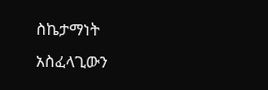ስኬታማነት አስፈላጊውን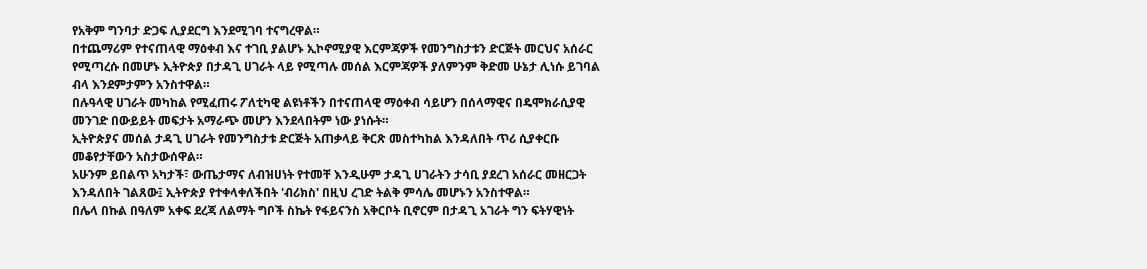የአቅም ግንባታ ድጋፍ ሊያደርግ እንደሚገባ ተናግረዋል።
በተጨማሪም የተናጠላዊ ማዕቀብ እና ተገቢ ያልሆኑ ኢኮኖሚያዊ እርምጃዎች የመንግስታቱን ድርጅት መርህና አሰራር የሚጣረሱ በመሆኑ ኢትዮጵያ በታዳጊ ሀገራት ላይ የሚጣሉ መሰል እርምጃዎች ያለምንም ቅድመ ሁኔታ ሊነሱ ይገባል ብላ እንደምታምን አንስተዋል።
በሉዓላዊ ሀገራት መካከል የሚፈጠሩ ፖለቲካዊ ልዩነቶችን በተናጠላዊ ማዕቀብ ሳይሆን በሰላማዊና በዴሞክራሲያዊ መንገድ በውይይት መፍታት አማራጭ መሆን እንደላበትም ነው ያነሱት።
ኢትዮጵያና መሰል ታዳጊ ሀገራት የመንግስታቱ ድርጅት አጠቃላይ ቅርጽ መስተካከል እንዳለበት ጥሪ ሲያቀርቡ መቆየታቸውን አስታውሰዋል።
አሁንም ይበልጥ አካታች፣ ውጤታማና ለብዝሀነት የተመቸ እንዲሁም ታዳጊ ሀገራትን ታሳቢ ያደረገ አሰራር መዘርጋት እንዳለበት ገልጸው፤ ኢትዮጵያ የተቀላቀለችበት 'ብሪክስ' በዚህ ረገድ ትልቅ ምሳሌ መሆኑን አንስተዋል።
በሌላ በኩል በዓለም አቀፍ ደረጃ ለልማት ግቦች ስኬት የፋይናንስ አቅርቦት ቢኖርም በታዳጊ አገራት ግን ፍትሃዊነት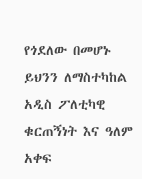የጎደለው በመሆኑ ይህንን ለማስተካከል አዲስ ፖለቲካዊ ቁርጠኝነት እና ዓለም አቀፍ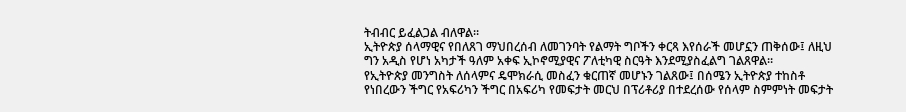ትብብር ይፈልጋል ብለዋል።
ኢትዮጵያ ሰላማዊና የበለጸገ ማህበረሰብ ለመገንባት የልማት ግቦችን ቀርጻ እየሰራች መሆኗን ጠቅሰው፤ ለዚህ ግን አዲስ የሆነ አካታች ዓለም አቀፍ ኢኮኖሚያዊና ፖለቲካዊ ስርዓት እንደሚያስፈልግ ገልጸዋል።
የኢትዮጵያ መንግስት ለሰላምና ዴሞክራሲ መስፈን ቁርጠኛ መሆኑን ገልጸው፤ በሰሜን ኢትዮጵያ ተከስቶ የነበረውን ችግር የአፍሪካን ችግር በአፍሪካ የመፍታት መርህ በፕሪቶሪያ በተደረሰው የሰላም ስምምነት መፍታት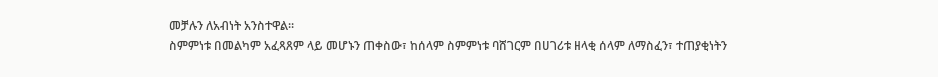መቻሉን ለአብነት አንስተዋል።
ስምምነቱ በመልካም አፈጻጸም ላይ መሆኑን ጠቀስው፣ ከሰላም ስምምነቱ ባሸገርም በሀገሪቱ ዘላቂ ሰላም ለማስፈን፣ ተጠያቂነትን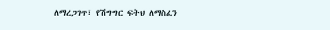ለማረጋገጥ፣ የሽግግር ፍትህ ለማስፈን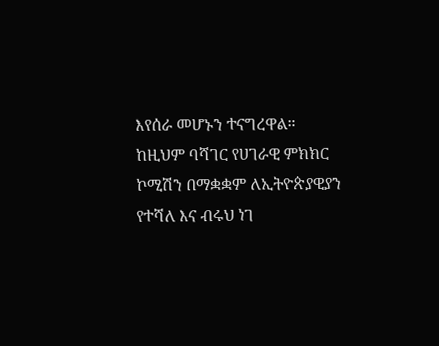እየሰራ መሆኑን ተናግረዋል።
ከዚህም ባሻገር የሀገራዊ ምክክር ኮሚሽን በማቋቋም ለኢትዮጵያዊያን የተሻለ እና ብሩህ ነገ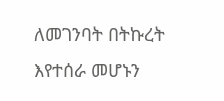ለመገንባት በትኩረት እየተሰራ መሆኑን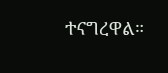ተናግረዋል።